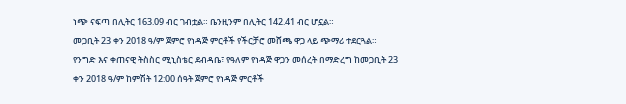ነጭ ናፍጣ በሊትር 163.09 ብር ገብቷል። ቤንዚንም በሊትር 142.41 ብር ሆኗል።
መጋቢት 23 ቀን 2018 ዓ/ም ጀምሮ የነዳጅ ምርቶች የችርቻሮ መሸጫ ዋጋ ላይ ጭማሪ ተደርጓል።
የንግድ እና ቀጠናዊ ትስስር ሚኒስቴር ደብዳቤ፣ የዓለም የነዳጅ ዋጋን መሰረት በማድረግ ከመጋቢት 23 ቀን 2018 ዓ/ም ከምሽት 12:00 ሰዓት ጀምሮ የነዳጅ ምርቶች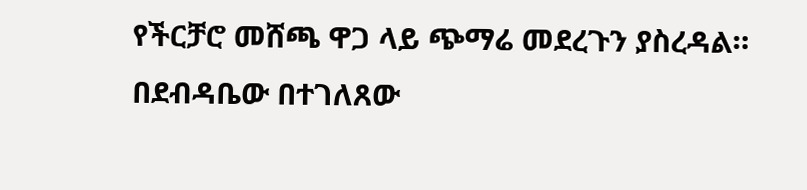የችርቻሮ መሸጫ ዋጋ ላይ ጭማሬ መደረጉን ያስረዳል።
በደብዳቤው በተገለጸው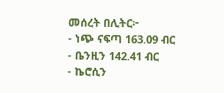መሰረት በሊትር፦
- ነጭ ናፍጣ 163.09 ብር
- ቤንዚን 142.41 ብር
- ኬሮሲን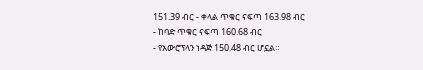151.39 ብር - ቀላል ጥቁር ናፍጣ 163.98 ብር
- ከባድ ጥቁር ናፍጣ 160.68 ብር
- የአውሮፕላን ነዳጅ 150.48 ብር ሆኗል።